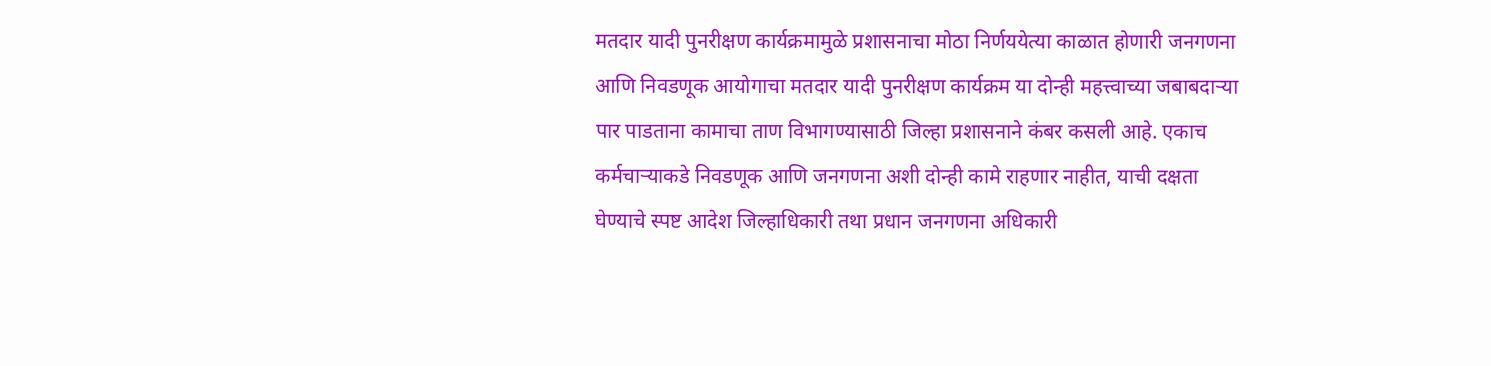मतदार यादी पुनरीक्षण कार्यक्रमामुळे प्रशासनाचा मोठा निर्णययेत्या काळात होणारी जनगणना आणि निवडणूक आयोगाचा मतदार यादी पुनरीक्षण कार्यक्रम या दोन्ही महत्त्वाच्या जबाबदाऱ्या पार पाडताना कामाचा ताण विभागण्यासाठी जिल्हा प्रशासनाने कंबर कसली आहे. एकाच कर्मचाऱ्याकडे निवडणूक आणि जनगणना अशी दोन्ही कामे राहणार नाहीत, याची दक्षता घेण्याचे स्पष्ट आदेश जिल्हाधिकारी तथा प्रधान जनगणना अधिकारी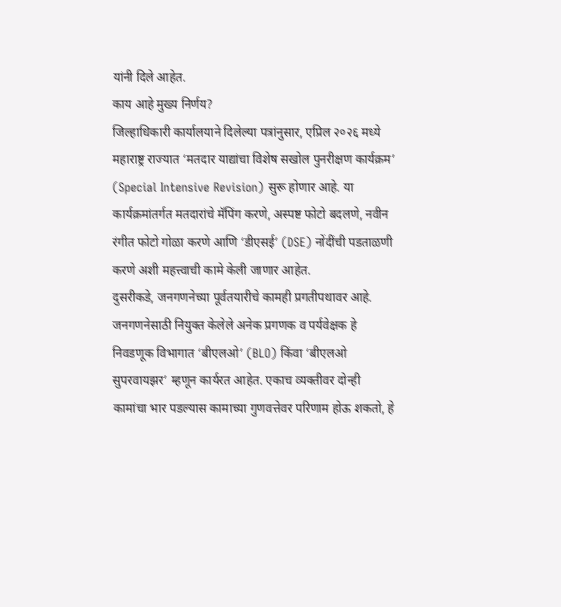यांनी दिले आहेत.
काय आहे मुख्य निर्णय?
जिल्हाधिकारी कार्यालयाने दिलेल्या पत्रांनुसार, एप्रिल २०२६ मध्ये महाराष्ट्र राज्यात ‘मतदार याद्यांचा विशेष सखोल पुनरीक्षण कार्यक्रम’ (Special Intensive Revision) सुरू होणार आहे. या कार्यक्रमांतर्गत मतदारांचे मॅपिंग करणे, अस्पष्ट फोटो बदलणे, नवीन रंगीत फोटो गोळा करणे आणि ‘डीएसई’ (DSE) नोंदींची पडताळणी करणे अशी महत्त्वाची कामे केली जाणार आहेत.
दुसरीकडे, जनगणनेच्या पूर्वतयारीचे कामही प्रगतीपथावर आहे. जनगणनेसाठी नियुक्त केलेले अनेक प्रगणक व पर्यवेक्षक हे निवडणूक विभागात ‘बीएलओ’ (BLO) किंवा ‘बीएलओ सुपरवायझर’ म्हणून कार्यरत आहेत. एकाच व्यक्तीवर दोन्ही कामांचा भार पडल्यास कामाच्या गुणवत्तेवर परिणाम होऊ शकतो, हे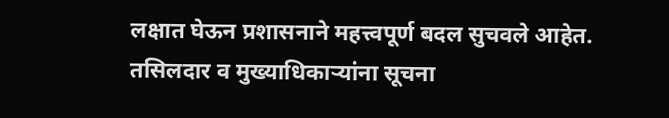लक्षात घेऊन प्रशासनाने महत्त्वपूर्ण बदल सुचवले आहेत.
तसिलदार व मुख्याधिकाऱ्यांना सूचना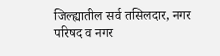जिल्ह्यातील सर्व तसिलदार, नगर परिषद व नगर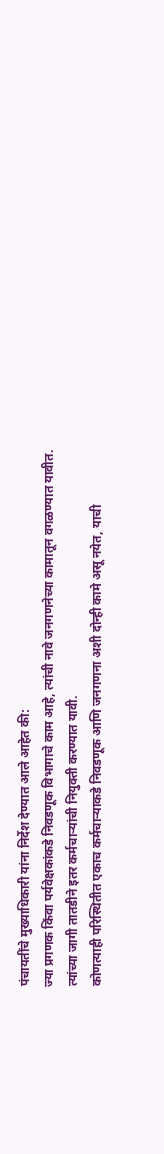पंचायतींचे मुख्याधिकारी यांना निर्देश देण्यात आले आहेत की:
ज्या प्रगणक किंवा पर्यवेक्षकांकडे निवडणूक विभागाचे काम आहे, त्यांची नावे जनगणनेच्या कामातून वगळण्यात यावीत.
त्यांच्या जागी तातडीने इतर कर्मचाऱ्यांची नियुक्ती करण्यात यावी.
कोणत्याही परिस्थितीत एकाच कर्मचाऱ्याकडे निवडणूक आणि जनगणना अशी दोन्ही कामे असू नयेत, याची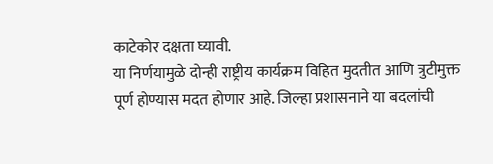काटेकोर दक्षता घ्यावी.
या निर्णयामुळे दोन्ही राष्ट्रीय कार्यक्रम विहित मुदतीत आणि त्रुटीमुक्त पूर्ण होण्यास मदत होणार आहे. जिल्हा प्रशासनाने या बदलांची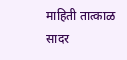माहिती तात्काळ सादर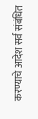करण्याचे आदेश सर्व संबंधित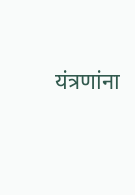यंत्रणांना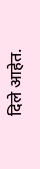दिले आहेत.